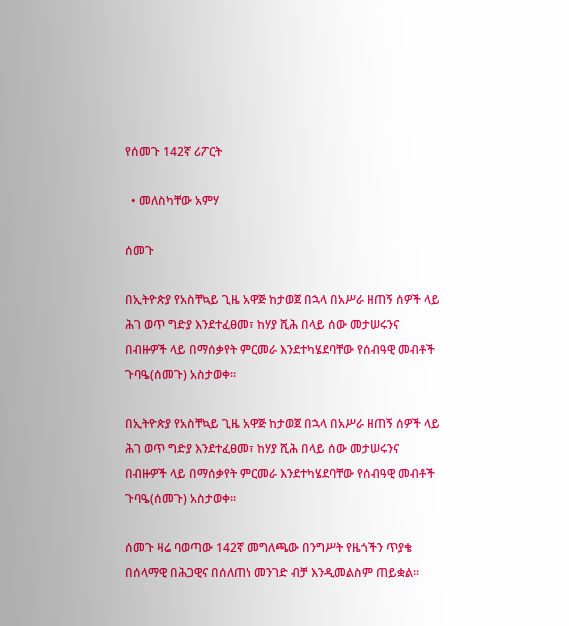የሰመጉ 142ኛ ሪፖርት

  • መለስካቸው አምሃ

ሰመጉ

በኢትዮጵያ የአስቸኳይ ጊዜ አዋጅ ከታወጀ በኋላ በአሥራ ዘጠኝ ሰዎች ላይ ሕገ ወጥ ግድያ እንደተፈፀመ፣ ከሃያ ሺሕ በላይ ሰው መታሠሩንና በብዙዎች ላይ በማሰቃየት ምርመራ እንደተካሄደባቸው የሰብዓዊ መብቶች ጉባዔ(ሰመጉ) አስታወቀ፡፡

በኢትዮጵያ የአስቸኳይ ጊዜ አዋጅ ከታወጀ በኋላ በአሥራ ዘጠኝ ሰዎች ላይ ሕገ ወጥ ግድያ እንደተፈፀመ፣ ከሃያ ሺሕ በላይ ሰው መታሠሩንና በብዙዎች ላይ በማሰቃየት ምርመራ እንደተካሄደባቸው የሰብዓዊ መብቶች ጉባዔ(ሰመጉ) አስታወቀ፡፡

ሰመጉ ዛሬ ባወጣው 142ኛ መግለጫው በንግሥት የዜጎችን ጥያቄ በሰላማዊ በሕጋዊና በሰለጠነ መንገድ ብቻ እንዲመልስም ጠይቋል፡፡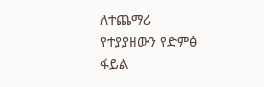ለተጨማሪ የተያያዘውን የድምፅ ፋይል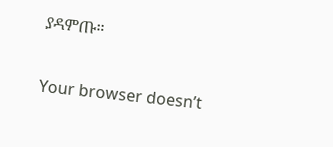ያዳምጡ።

Your browser doesn’t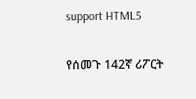support HTML5

የሰመጉ 142ኛ ሪፖርት